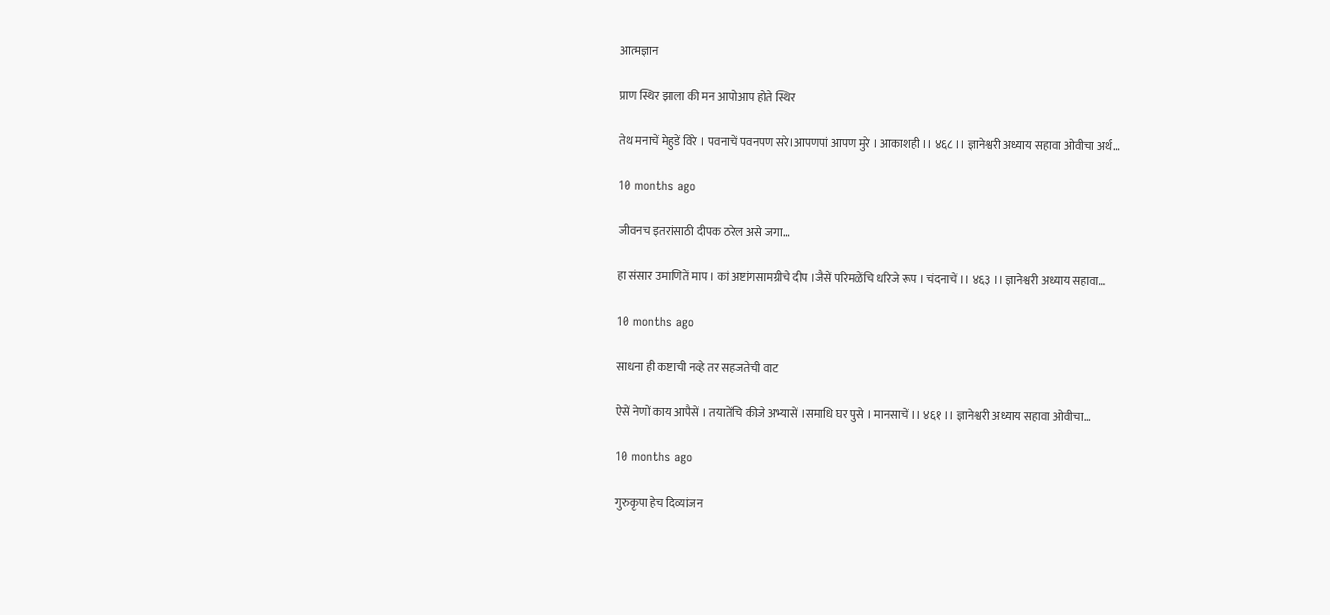आत्मज्ञान

प्राण स्थिर झाला की मन आपोआप होते स्थिर

तेथ मनाचें मेहुडें विरे । पवनाचें पवनपण सरे।आपणपां आपण मुरे । आकाशही ।। ४६८ ।। ज्ञानेश्वरी अध्याय सहावा ओवीचा अर्थ…

10 months ago

जीवनच इतरांसाठी दीपक ठरेल असे जगा…

हा संसार उमाणितें माप । कां अष्टांगसामग्रीचे दीप ।जैसें परिमळेंचि धरिजे रूप । चंदनाचें ।। ४६३ ।। ज्ञानेश्वरी अध्याय सहावा…

10 months ago

साधना ही कष्टाची नव्हे तर सहजतेची वाट

ऐसें नेणों काय आपैसें । तयातेंचि कीजे अभ्यासें ।समाधि घर पुसे । मानसाचें ।। ४६१ ।। ज्ञानेश्वरी अध्याय सहावा ओवीचा…

10 months ago

गुरुकृपा हेच दिव्यांजन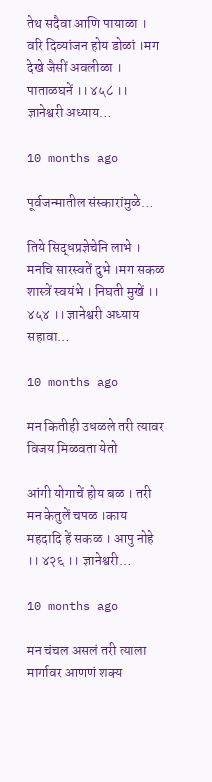तेथ सदैवा आणि पायाळा । वरि दिव्यांजन होय डोळां ।मग देखे जैसीं अवलीळा । पाताळघनें ।। ४५८ ।। ज्ञानेश्वरी अध्याय…

10 months ago

पूर्वजन्मातील संस्कारांमुळे…

तिये सिद्धप्रज्ञेचेनि लाभे । मनचि सारस्वतें दुभे ।मग सकळ शास्त्रें स्वयंभे । निघती मुखें ।। ४५४ ।। ज्ञानेश्वरी अध्याय सहावा…

10 months ago

मन कितीही उधळले तरी त्यावर विजय मिळवता येतो

आंगी योगाचें होय बळ । तरी मन केतुलें चपळ ।काय महदादि हें सकळ । आपु नोहे ।। ४२६ ।। ज्ञानेश्वरी…

10 months ago

मन चंचल असलं तरी त्याला मार्गावर आणणं शक्य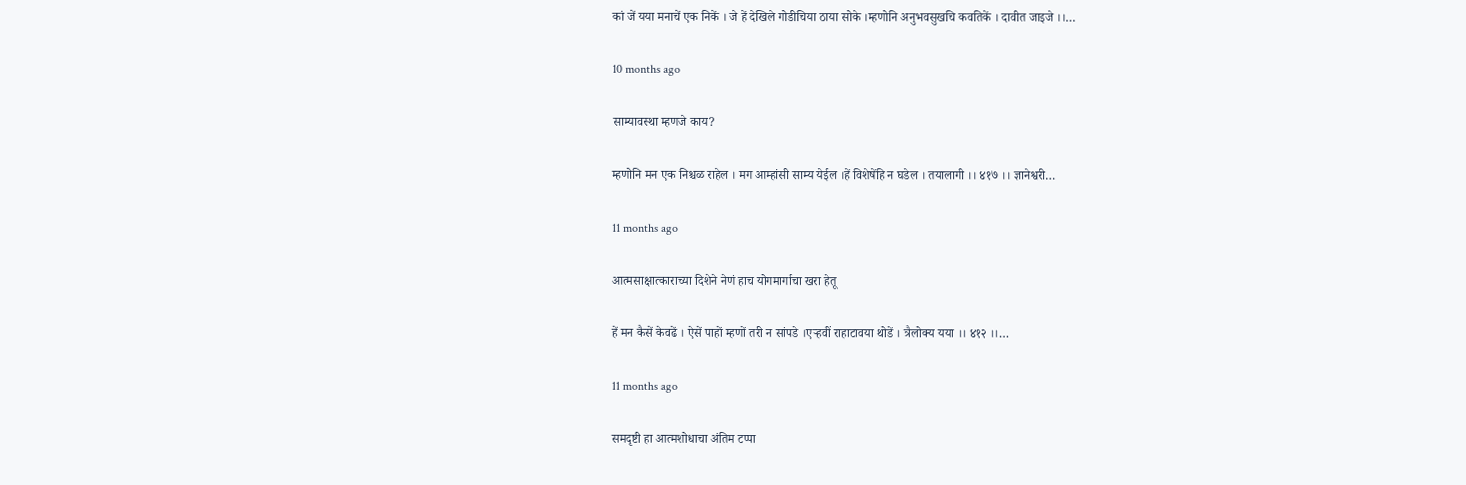कां जें यया मनाचें एक निकें । जे हें देखिले गोडीचिया ठाया सोके ।म्हणोनि अनुभवसुखचि कवतिकें । दावीत जाइजे ।।…

10 months ago

साम्यावस्था म्हणजे काय?

म्हणोनि मन एक निश्चळ राहेल । मग आम्हांसी साम्य येईल ।हें विशेषेंहि न घडेल । तयालागी ।। ४१७ ।। ज्ञानेश्वरी…

11 months ago

आत्मसाक्षात्काराच्या दिशेने नेणं हाच योगमार्गाचा खरा हेतू

हें मन कैसें केवढें । ऐसें पाहों म्हणों तरी न सांपडे ।एऱ्हवीं राहाटावया थोडें । त्रैलोक्य यया ।। ४१२ ।।…

11 months ago

समदृष्टी हा आत्मशोधाचा अंतिम टप्पा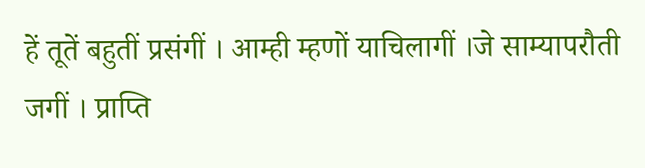हें तूतें बहुतीं प्रसंगीं । आम्ही म्हणों याचिलागीं ।जे साम्यापरौती जगीं । प्राप्ति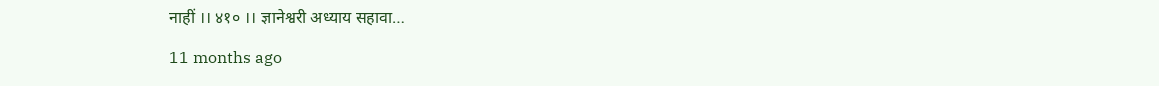नाहीं ।। ४१० ।। ज्ञानेश्वरी अध्याय सहावा…

11 months ago